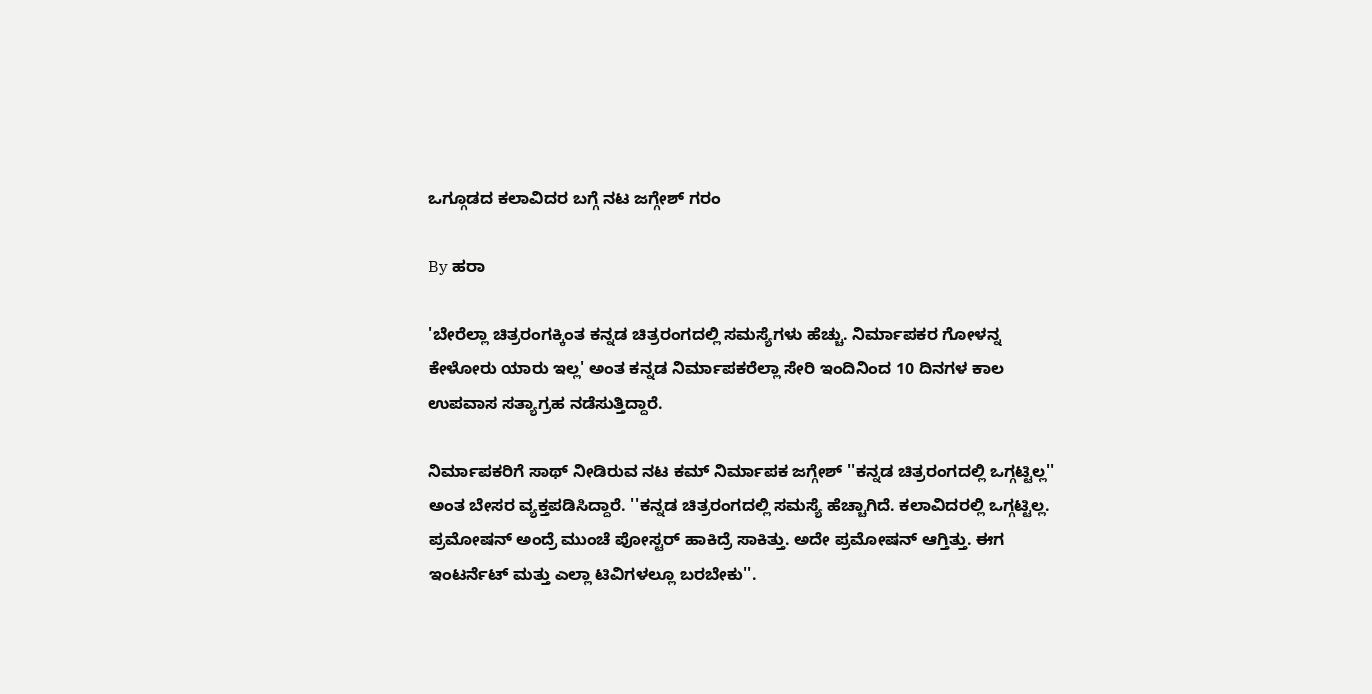ಒಗ್ಗೂಡದ ಕಲಾವಿದರ ಬಗ್ಗೆ ನಟ ಜಗ್ಗೇಶ್ ಗರಂ

By ಹರಾ

'ಬೇರೆಲ್ಲಾ ಚಿತ್ರರಂಗಕ್ಕಿಂತ ಕನ್ನಡ ಚಿತ್ರರಂಗದಲ್ಲಿ ಸಮಸ್ಯೆಗಳು ಹೆಚ್ಚು. ನಿರ್ಮಾಪಕರ ಗೋಳನ್ನ ಕೇಳೋರು ಯಾರು ಇಲ್ಲ' ಅಂತ ಕನ್ನಡ ನಿರ್ಮಾಪಕರೆಲ್ಲಾ ಸೇರಿ ಇಂದಿನಿಂದ 10 ದಿನಗಳ ಕಾಲ ಉಪವಾಸ ಸತ್ಯಾಗ್ರಹ ನಡೆಸುತ್ತಿದ್ದಾರೆ.

ನಿರ್ಮಾಪಕರಿಗೆ ಸಾಥ್ ನೀಡಿರುವ ನಟ ಕಮ್ ನಿರ್ಮಾಪಕ ಜಗ್ಗೇಶ್ ''ಕನ್ನಡ ಚಿತ್ರರಂಗದಲ್ಲಿ ಒಗ್ಗಟ್ಟಿಲ್ಲ'' ಅಂತ ಬೇಸರ ವ್ಯಕ್ತಪಡಿಸಿದ್ದಾರೆ. ''ಕನ್ನಡ ಚಿತ್ರರಂಗದಲ್ಲಿ ಸಮಸ್ಯೆ ಹೆಚ್ಚಾಗಿದೆ. ಕಲಾವಿದರಲ್ಲಿ ಒಗ್ಗಟ್ಟಿಲ್ಲ. ಪ್ರಮೋಷನ್ ಅಂದ್ರೆ ಮುಂಚೆ ಪೋಸ್ಟರ್ ಹಾಕಿದ್ರೆ ಸಾಕಿತ್ತು. ಅದೇ ಪ್ರಮೋಷನ್ ಆಗ್ತಿತ್ತು. ಈಗ ಇಂಟರ್ನೆಟ್ ಮತ್ತು ಎಲ್ಲಾ ಟಿವಿಗಳಲ್ಲೂ ಬರಬೇಕು''.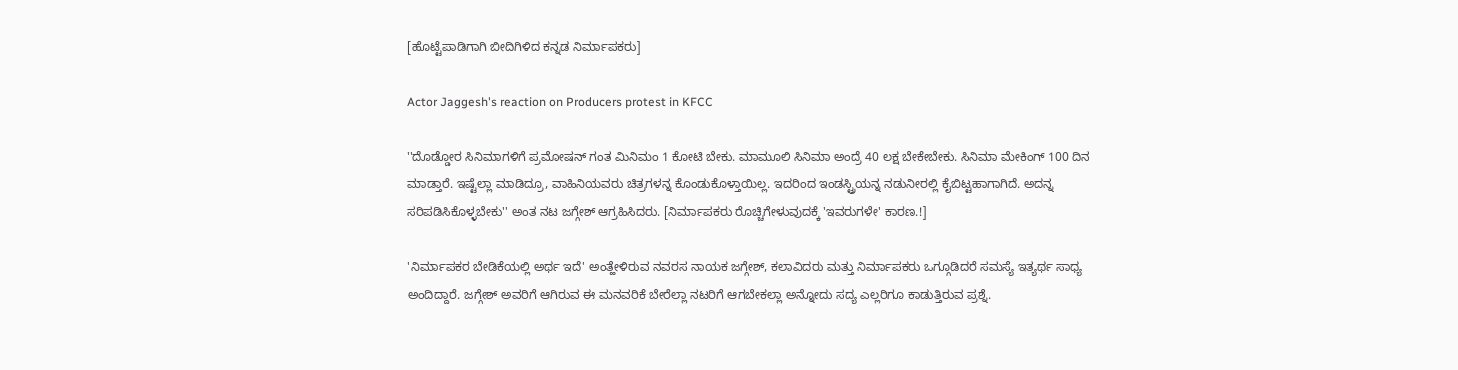[ಹೊಟ್ಟೆಪಾಡಿಗಾಗಿ ಬೀದಿಗಿಳಿದ ಕನ್ನಡ ನಿರ್ಮಾಪಕರು]

Actor Jaggesh's reaction on Producers protest in KFCC

''ದೊಡ್ಡೋರ ಸಿನಿಮಾಗಳಿಗೆ ಪ್ರಮೋಷನ್ ಗಂತ ಮಿನಿಮಂ 1 ಕೋಟಿ ಬೇಕು. ಮಾಮೂಲಿ ಸಿನಿಮಾ ಅಂದ್ರೆ 40 ಲಕ್ಷ ಬೇಕೇಬೇಕು. ಸಿನಿಮಾ ಮೇಕಿಂಗ್ 100 ದಿನ ಮಾಡ್ತಾರೆ. ಇಷ್ಟೆಲ್ಲಾ ಮಾಡಿದ್ರೂ, ವಾಹಿನಿಯವರು ಚಿತ್ರಗಳನ್ನ ಕೊಂಡುಕೊಳ್ತಾಯಿಲ್ಲ. ಇದರಿಂದ ಇಂಡಸ್ಟ್ರಿಯನ್ನ ನಡುನೀರಲ್ಲಿ ಕೈಬಿಟ್ಟಹಾಗಾಗಿದೆ. ಅದನ್ನ ಸರಿಪಡಿಸಿಕೊಳ್ಳಬೇಕು'' ಅಂತ ನಟ ಜಗ್ಗೇಶ್ ಆಗ್ರಹಿಸಿದರು. [ನಿರ್ಮಾಪಕರು ರೊಚ್ಚಿಗೇಳುವುದಕ್ಕೆ 'ಇವರುಗಳೇ' ಕಾರಣ.!]

'ನಿರ್ಮಾಪಕರ ಬೇಡಿಕೆಯಲ್ಲಿ ಅರ್ಥ ಇದೆ' ಅಂತ್ಹೇಳಿರುವ ನವರಸ ನಾಯಕ ಜಗ್ಗೇಶ್, ಕಲಾವಿದರು ಮತ್ತು ನಿರ್ಮಾಪಕರು ಒಗ್ಗೂಡಿದರೆ ಸಮಸ್ಯೆ ಇತ್ಯರ್ಥ ಸಾಧ್ಯ ಅಂದಿದ್ದಾರೆ. ಜಗ್ಗೇಶ್ ಅವರಿಗೆ ಆಗಿರುವ ಈ ಮನವರಿಕೆ ಬೇರೆಲ್ಲಾ ನಟರಿಗೆ ಆಗಬೇಕಲ್ಲಾ ಅನ್ನೋದು ಸದ್ಯ ಎಲ್ಲರಿಗೂ ಕಾಡುತ್ತಿರುವ ಪ್ರಶ್ನೆ.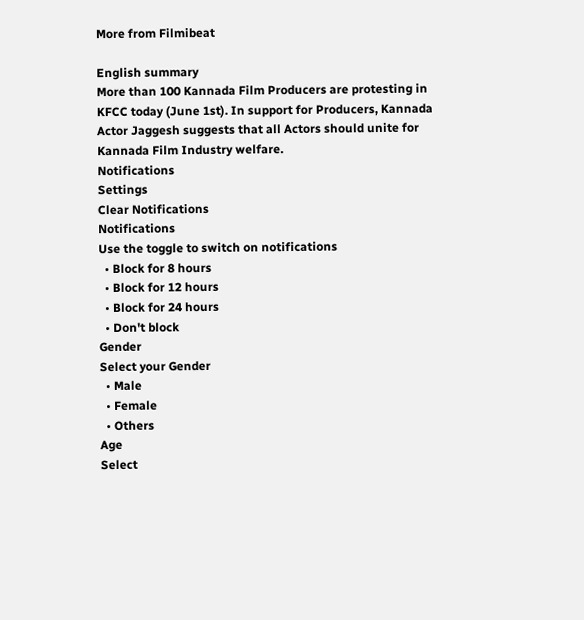More from Filmibeat

English summary
More than 100 Kannada Film Producers are protesting in KFCC today (June 1st). In support for Producers, Kannada Actor Jaggesh suggests that all Actors should unite for Kannada Film Industry welfare.
Notifications
Settings
Clear Notifications
Notifications
Use the toggle to switch on notifications
  • Block for 8 hours
  • Block for 12 hours
  • Block for 24 hours
  • Don't block
Gender
Select your Gender
  • Male
  • Female
  • Others
Age
Select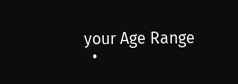your Age Range
  •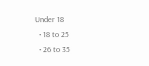Under 18
  • 18 to 25
  • 26 to 35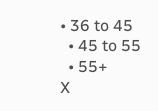• 36 to 45
  • 45 to 55
  • 55+
X